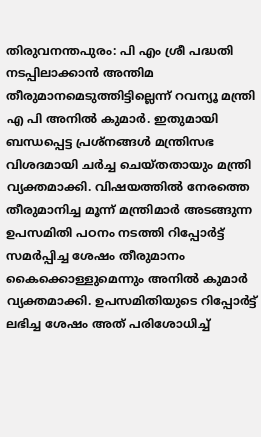തിരുവനന്തപുരം: പി എം ശ്രീ പദ്ധതി നടപ്പിലാക്കാൻ അന്തിമ തീരുമാനമെടുത്തിട്ടില്ലെന്ന് റവന്യൂ മന്ത്രി എ പി അനിൽ കുമാർ. ഇതുമായി ബന്ധപ്പെട്ട പ്രശ്നങ്ങൾ മന്ത്രിസഭ വിശദമായി ചർച്ച ചെയ്തതായും മന്ത്രി വ്യക്തമാക്കി. വിഷയത്തിൽ നേരത്തെ തീരുമാനിച്ച മൂന്ന് മന്ത്രിമാർ അടങ്ങുന്ന ഉപസമിതി പഠനം നടത്തി റിപ്പോർട്ട് സമർപ്പിച്ച ശേഷം തീരുമാനം കൈക്കൊള്ളുമെന്നും അനിൽ കുമാർ വ്യക്തമാക്കി. ഉപസമിതിയുടെ റിപ്പോർട്ട് ലഭിച്ച ശേഷം അത് പരിശോധിച്ച്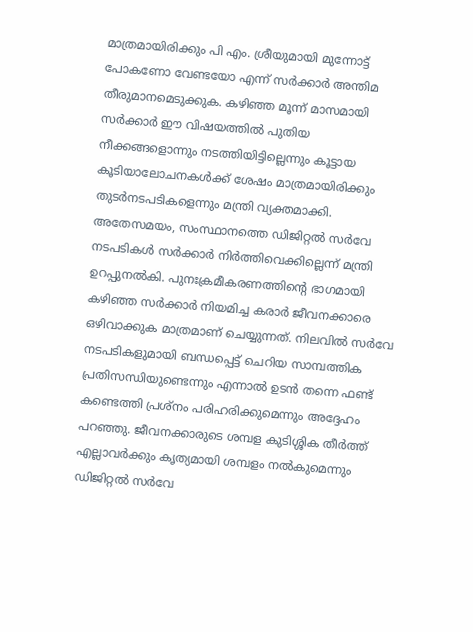മാത്രമായിരിക്കും പി എം. ശ്രീയുമായി മുന്നോട്ട് പോകണോ വേണ്ടയോ എന്ന് സർക്കാർ അന്തിമ തീരുമാനമെടുക്കുക. കഴിഞ്ഞ മൂന്ന് മാസമായി സർക്കാർ ഈ വിഷയത്തിൽ പുതിയ നീക്കങ്ങളൊന്നും നടത്തിയിട്ടില്ലെന്നും കൂട്ടായ കൂടിയാലോചനകൾക്ക് ശേഷം മാത്രമായിരിക്കും തുടർനടപടികളെന്നും മന്ത്രി വ്യക്തമാക്കി.
അതേസമയം, സംസ്ഥാനത്തെ ഡിജിറ്റൽ സർവേ നടപടികൾ സർക്കാർ നിർത്തിവെക്കില്ലെന്ന് മന്ത്രി ഉറപ്പുനൽകി. പുനഃക്രമീകരണത്തിന്റെ ഭാഗമായി കഴിഞ്ഞ സർക്കാർ നിയമിച്ച കരാർ ജീവനക്കാരെ ഒഴിവാക്കുക മാത്രമാണ് ചെയ്യുന്നത്. നിലവിൽ സർവേ നടപടികളുമായി ബന്ധപ്പെട്ട് ചെറിയ സാമ്പത്തിക പ്രതിസന്ധിയുണ്ടെന്നും എന്നാൽ ഉടൻ തന്നെ ഫണ്ട് കണ്ടെത്തി പ്രശ്നം പരിഹരിക്കുമെന്നും അദ്ദേഹം പറഞ്ഞു. ജീവനക്കാരുടെ ശമ്പള കുടിശ്ശിക തീർത്ത് എല്ലാവർക്കും കൃത്യമായി ശമ്പളം നൽകുമെന്നും ഡിജിറ്റൽ സർവേ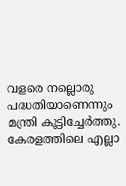വളരെ നല്ലൊരു പദ്ധതിയാണെന്നും മന്ത്രി കൂട്ടിച്ചേർത്തു.
കേരളത്തിലെ എല്ലാ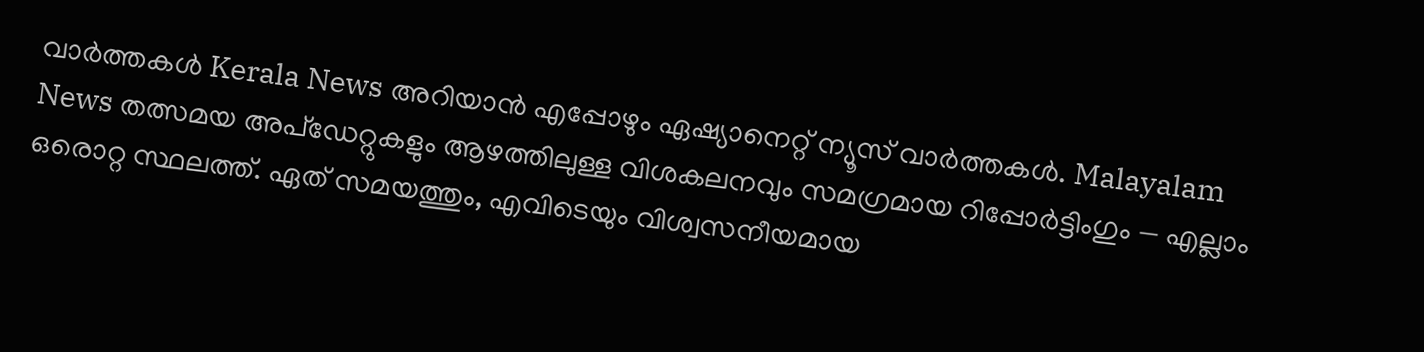വാർത്തകൾ Kerala News അറിയാൻ എപ്പോഴും ഏഷ്യാനെറ്റ് ന്യൂസ് വാർത്തകൾ. Malayalam News തത്സമയ അപ്ഡേറ്റുകളും ആഴത്തിലുള്ള വിശകലനവും സമഗ്രമായ റിപ്പോർട്ടിംഗും — എല്ലാം ഒരൊറ്റ സ്ഥലത്ത്. ഏത് സമയത്തും, എവിടെയും വിശ്വസനീയമായ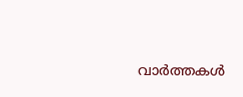വാർത്തകൾ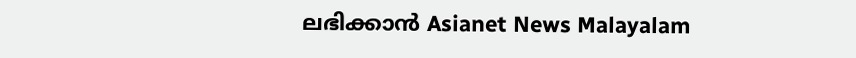ലഭിക്കാൻ Asianet News Malayalam